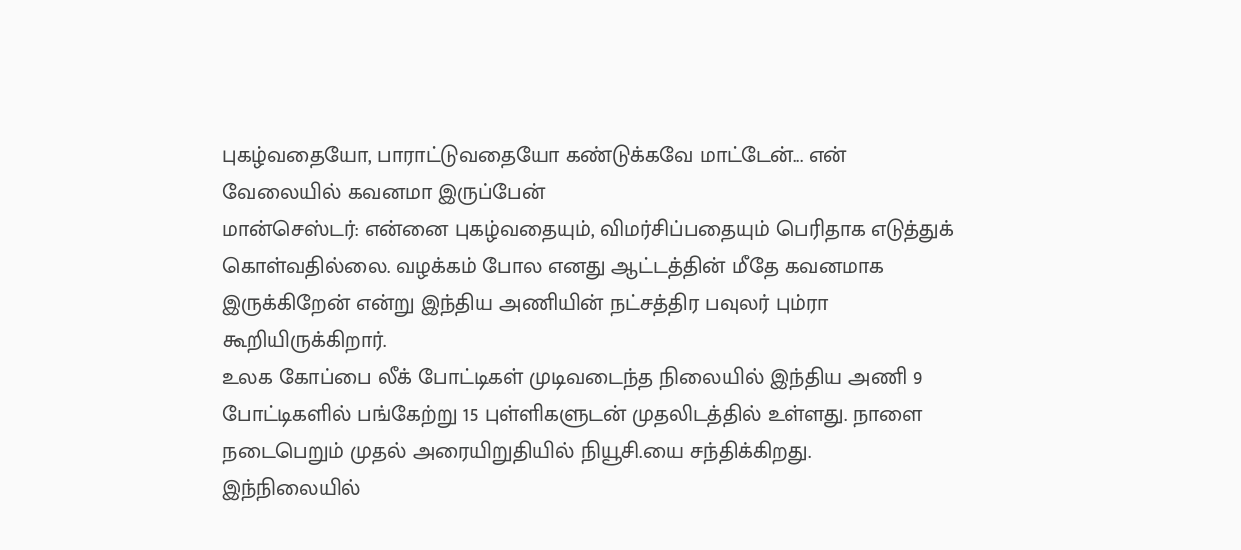புகழ்வதையோ, பாராட்டுவதையோ கண்டுக்கவே மாட்டேன்... என் வேலையில் கவனமா இருப்பேன்
மான்செஸ்டர்: என்னை புகழ்வதையும், விமர்சிப்பதையும் பெரிதாக எடுத்துக் கொள்வதில்லை. வழக்கம் போல எனது ஆட்டத்தின் மீதே கவனமாக இருக்கிறேன் என்று இந்திய அணியின் நட்சத்திர பவுலர் பும்ரா கூறியிருக்கிறார்.
உலக கோப்பை லீக் போட்டிகள் முடிவடைந்த நிலையில் இந்திய அணி 9 போட்டிகளில் பங்கேற்று 15 புள்ளிகளுடன் முதலிடத்தில் உள்ளது. நாளை நடைபெறும் முதல் அரையிறுதியில் நியூசி.யை சந்திக்கிறது.
இந்நிலையில்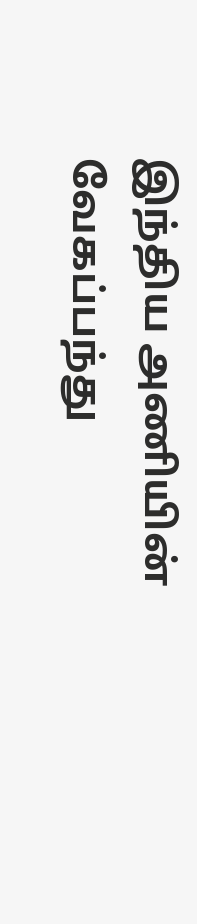இந்திய அணியின் வேகப்பந்து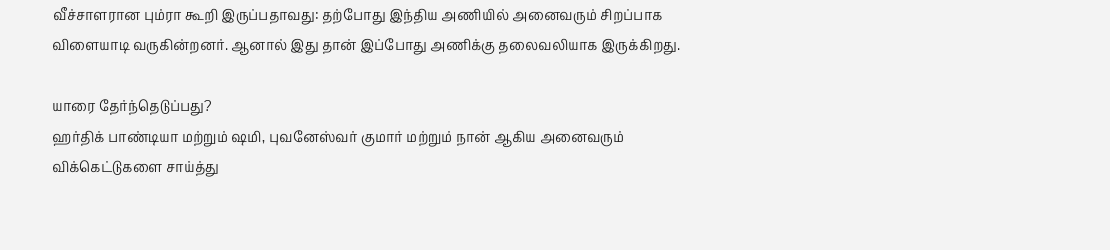வீச்சாளரான பும்ரா கூறி இருப்பதாவது: தற்போது இந்திய அணியில் அனைவரும் சிறப்பாக விளையாடி வருகின்றனர். ஆனால் இது தான் இப்போது அணிக்கு தலைவலியாக இருக்கிறது.

யாரை தேர்ந்தெடுப்பது?
ஹர்திக் பாண்டியா மற்றும் ஷமி, புவனேஸ்வர் குமார் மற்றும் நான் ஆகிய அனைவரும் விக்கெட்டுகளை சாய்த்து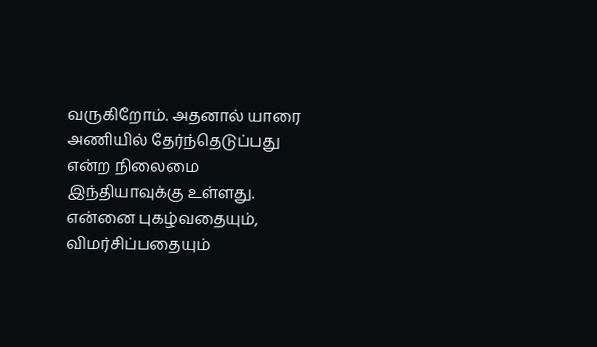வருகிறோம். அதனால் யாரை அணியில் தேர்ந்தெடுப்பது என்ற நிலைமை இந்தியாவுக்கு உள்ளது. என்னை புகழ்வதையும், விமர்சிப்பதையும்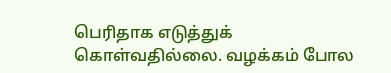பெரிதாக எடுத்துக் கொள்வதில்லை. வழக்கம் போல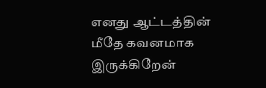எனது ஆட்டத்தின் மீதே கவனமாக இருக்கிறேன்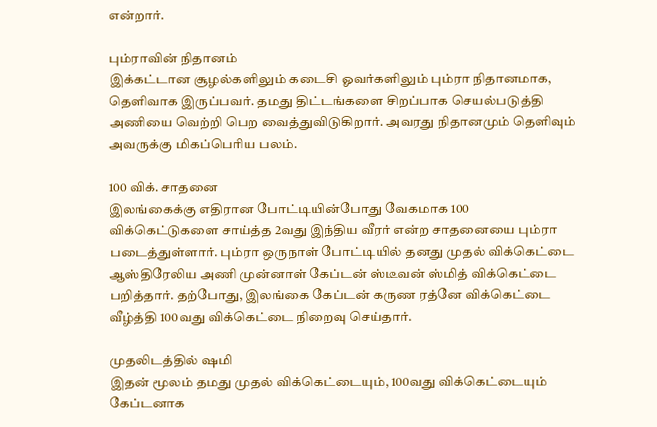என்றார்.

பும்ராவின் நிதானம்
இக்கட்டான சூழல்களிலும் கடைசி ஓவர்களிலும் பும்ரா நிதானமாக, தெளிவாக இருப்பவர். தமது திட்டங்களை சிறப்பாக செயல்படுத்தி அணியை வெற்றி பெற வைத்துவிடுகிறார். அவரது நிதானமும் தெளிவும் அவருக்கு மிகப்பெரிய பலம்.

100 விக். சாதனை
இலங்கைக்கு எதிரான போட்டியின்போது வேகமாக 100 விக்கெட்டுகளை சாய்த்த 2வது இந்திய வீரர் என்ற சாதனையை பும்ரா படைத்துள்ளார். பும்ரா ஒருநாள் போட்டியில் தனது முதல் விக்கெட்டை ஆஸ்திரேலிய அணி முன்னாள் கேப்டன் ஸ்டீவன் ஸ்மித் விக்கெட்டை பறித்தார். தற்போது, இலங்கை கேப்டன் கருண ரத்னே விக்கெட்டை வீழ்த்தி 100வது விக்கெட்டை நிறைவு செய்தார்.

முதலிடத்தில் ஷமி
இதன் மூலம் தமது முதல் விக்கெட்டையும், 100வது விக்கெட்டையும் கேப்டனாக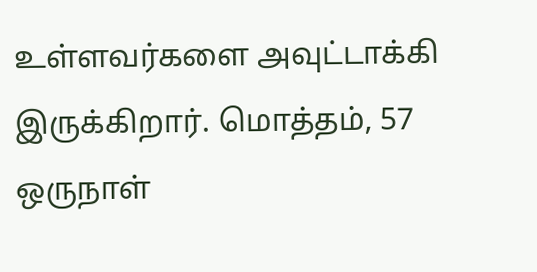உள்ளவர்களை அவுட்டாக்கி இருக்கிறார். மொத்தம், 57 ஒருநாள்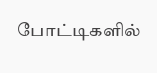போட்டிகளில்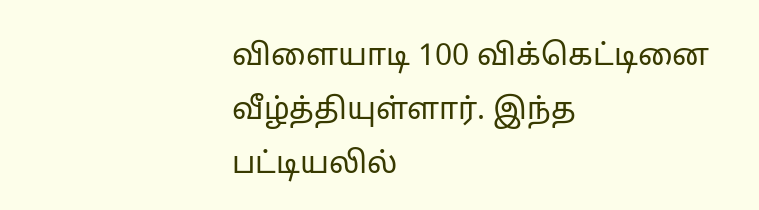விளையாடி 100 விக்கெட்டினை வீழ்த்தியுள்ளார். இந்த பட்டியலில்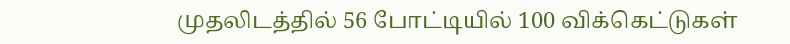முதலிடத்தில் 56 போட்டியில் 100 விக்கெட்டுகள்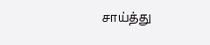சாய்த்து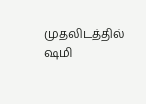முதலிடத்தில் ஷமி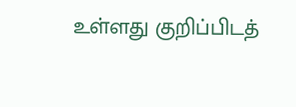உள்ளது குறிப்பிடத்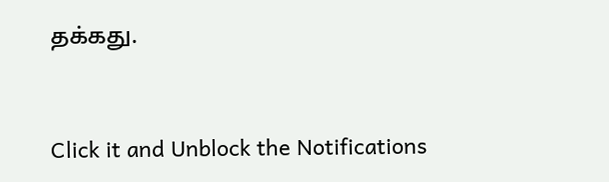தக்கது.


Click it and Unblock the Notifications